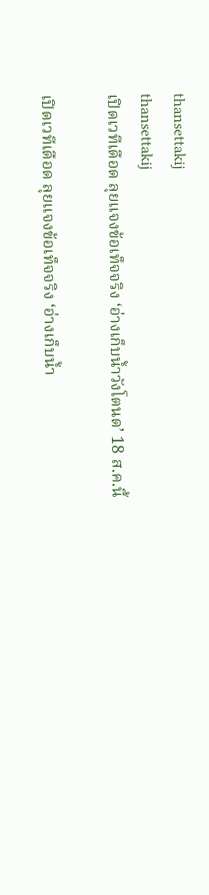thansettakij
thansettakij
เปิดเวทีเดือด ลุยแจงข้อเท็จจริง ‘อ่างเก็บน้ำวังโตนด’ 18 ส.ค.นี้

เปิดเวทีเดือด ลุยแจงข้อเท็จจริง ‘อ่างเก็บน้ำ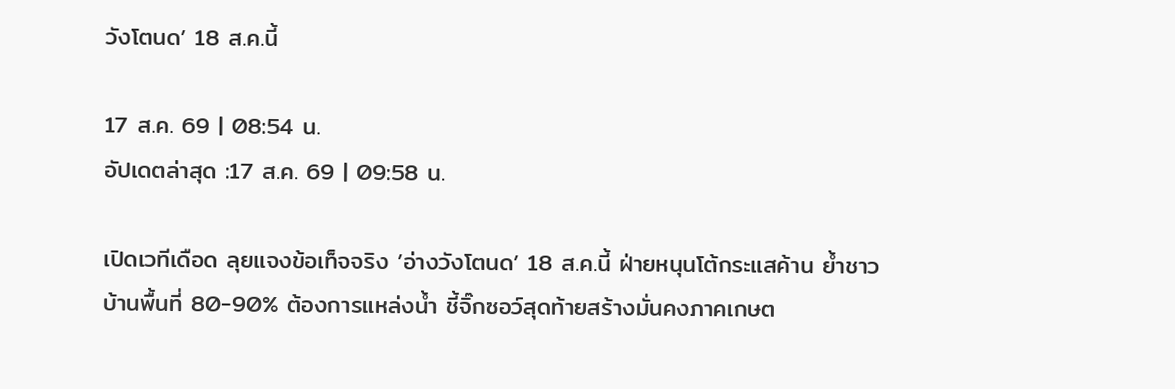วังโตนด’ 18 ส.ค.นี้

17 ส.ค. 69 | 08:54 น.
อัปเดตล่าสุด :17 ส.ค. 69 | 09:58 น.

เปิดเวทีเดือด ลุยแจงข้อเท็จจริง ’อ่างวังโตนด’ 18 ส.ค.นี้ ฝ่ายหนุนโต้กระแสค้าน ย้ำชาวบ้านพื้นที่ 80-90% ต้องการแหล่งน้ำ ชี้จิ๊กซอว์สุดท้ายสร้างมั่นคงภาคเกษต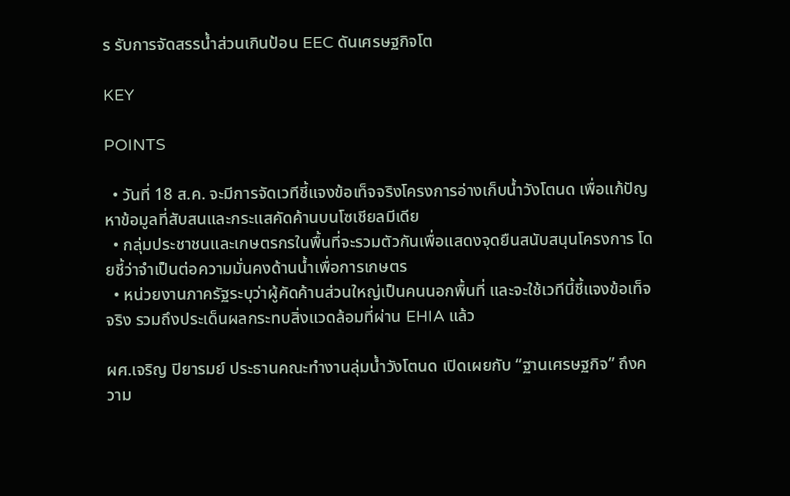ร รับการจัดสรรน้ำส่วนเกินป้อน EEC ดันเศรษฐกิจโต

KEY

POINTS

  • วันที่ 18 ส.ค. จะมีการจัดเวทีชี้แจงข้อเท็จจริงโครงการอ่างเก็บน้ำวังโตนด เพื่อแก้ปัญหาข้อมูลที่สับสนและกระแสคัดค้านบนโซเชียลมีเดีย
  • กลุ่มประชาชนและเกษตรกรในพื้นที่จะรวมตัวกันเพื่อแสดงจุดยืนสนับสนุนโครงการ โดยชี้ว่าจำเป็นต่อความมั่นคงด้านน้ำเพื่อการเกษตร
  • หน่วยงานภาครัฐระบุว่าผู้คัดค้านส่วนใหญ่เป็นคนนอกพื้นที่ และจะใช้เวทีนี้ชี้แจงข้อเท็จจริง รวมถึงประเด็นผลกระทบสิ่งแวดล้อมที่ผ่าน EHIA แล้ว

ผศ.เจริญ ปิยารมย์ ประธานคณะทำงานลุ่มน้ำวังโตนด เปิดเผยกับ “ฐานเศรษฐกิจ” ถึงความ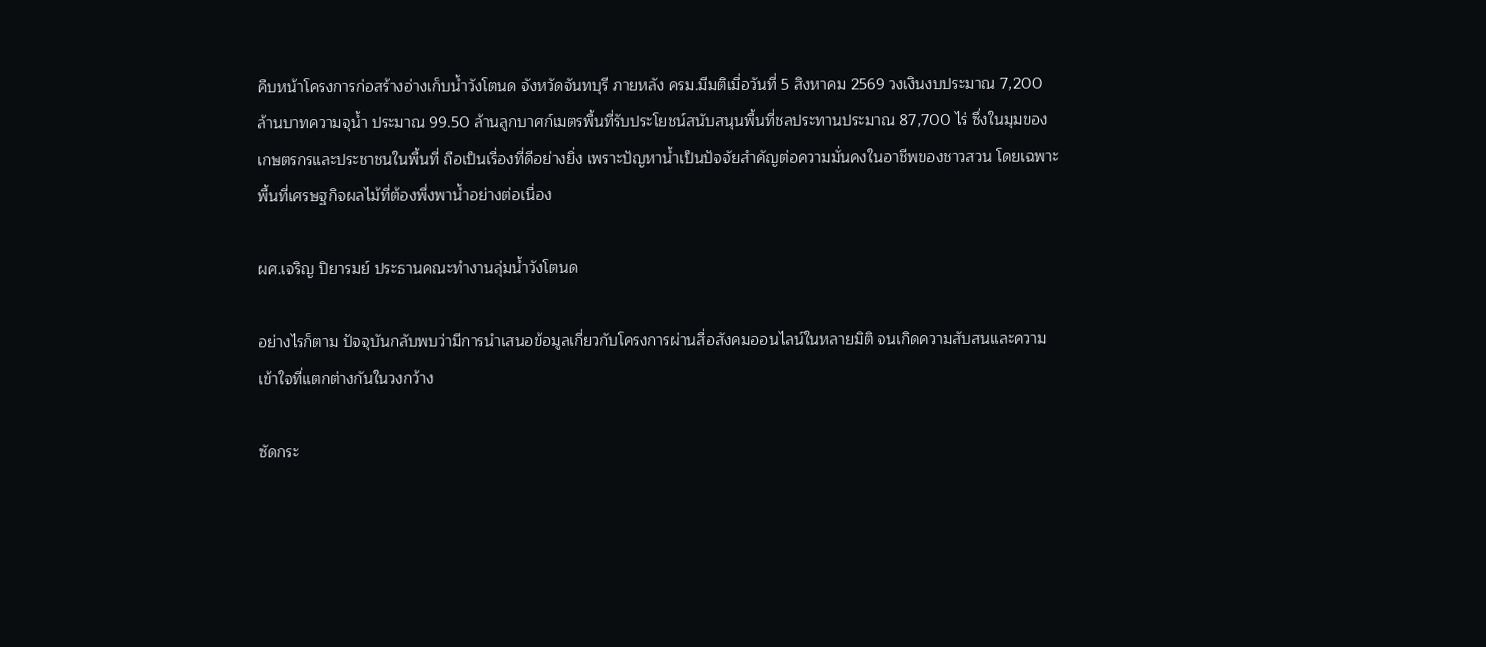คืบหน้าโครงการก่อสร้างอ่างเก็บน้ำวังโตนด จังหวัดจันทบุรี ภายหลัง ครม.มีมติเมื่อวันที่ 5 สิงหาคม 2569 วงเงินงบประมาณ 7,200 ล้านบาทความจุน้ำ ประมาณ 99.50 ล้านลูกบาศก์เมตรพื้นที่รับประโยชน์สนับสนุนพื้นที่ชลประทานประมาณ 87,700 ไร่ ซึ่งในมุมของเกษตรกรและประชาชนในพื้นที่ ถือเป็นเรื่องที่ดีอย่างยิ่ง เพราะปัญหาน้ำเป็นปัจจัยสำคัญต่อความมั่นคงในอาชีพของชาวสวน โดยเฉพาะพื้นที่เศรษฐกิจผลไม้ที่ต้องพึ่งพาน้ำอย่างต่อเนื่อง

ผศ.เจริญ ปิยารมย์ ประธานคณะทำงานลุ่มน้ำวังโตนด

อย่างไรก็ตาม ปัจจุบันกลับพบว่ามีการนำเสนอข้อมูลเกี่ยวกับโครงการผ่านสื่อสังคมออนไลน์ในหลายมิติ จนเกิดความสับสนและความเข้าใจที่แตกต่างกันในวงกว้าง

ซัดกระ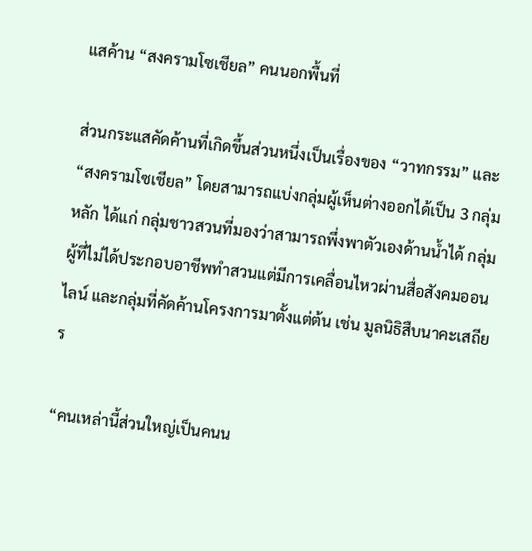แสค้าน “สงครามโซเชียล” คนนอกพื้นที่

ส่วนกระแสคัดค้านที่เกิดขึ้นส่วนหนึ่งเป็นเรื่องของ “วาทกรรม” และ “สงครามโซเชียล” โดยสามารถแบ่งกลุ่มผู้เห็นต่างออกได้เป็น 3 กลุ่มหลัก ได้แก่ กลุ่มชาวสวนที่มองว่าสามารถพึ่งพาตัวเองด้านน้ำได้ กลุ่มผู้ที่ไม่ได้ประกอบอาชีพทำสวนแต่มีการเคลื่อนไหวผ่านสื่อสังคมออนไลน์ และกลุ่มที่คัดค้านโครงการมาตั้งแต่ต้น เช่น มูลนิธิสืบนาคะเสถียร

“คนเหล่านี้ส่วนใหญ่เป็นคนน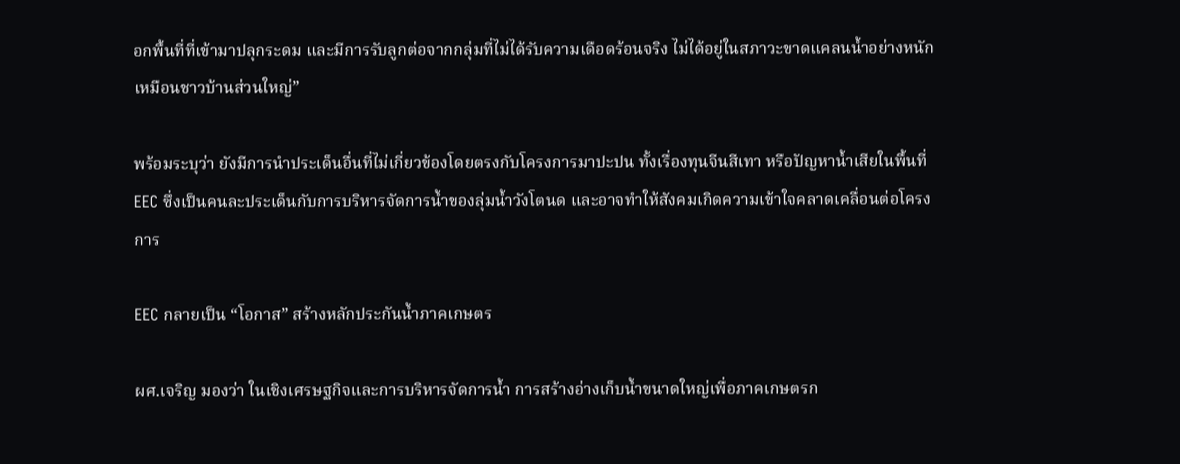อกพื้นที่ที่เข้ามาปลุกระดม และมีการรับลูกต่อจากกลุ่มที่ไม่ได้รับความเดือดร้อนจริง ไม่ได้อยู่ในสภาวะขาดแคลนน้ำอย่างหนักเหมือนชาวบ้านส่วนใหญ่”

พร้อมระบุว่า ยังมีการนำประเด็นอื่นที่ไม่เกี่ยวข้องโดยตรงกับโครงการมาปะปน ทั้งเรื่องทุนจีนสีเทา หรือปัญหาน้ำเสียในพื้นที่ EEC ซึ่งเป็นคนละประเด็นกับการบริหารจัดการน้ำของลุ่มน้ำวังโตนด และอาจทำให้สังคมเกิดความเข้าใจคลาดเคลื่อนต่อโครงการ

EEC กลายเป็น “โอกาส” สร้างหลักประกันน้ำภาคเกษตร

ผศ.เจริญ มองว่า ในเชิงเศรษฐกิจและการบริหารจัดการน้ำ การสร้างอ่างเก็บน้ำขนาดใหญ่เพื่อภาคเกษตรก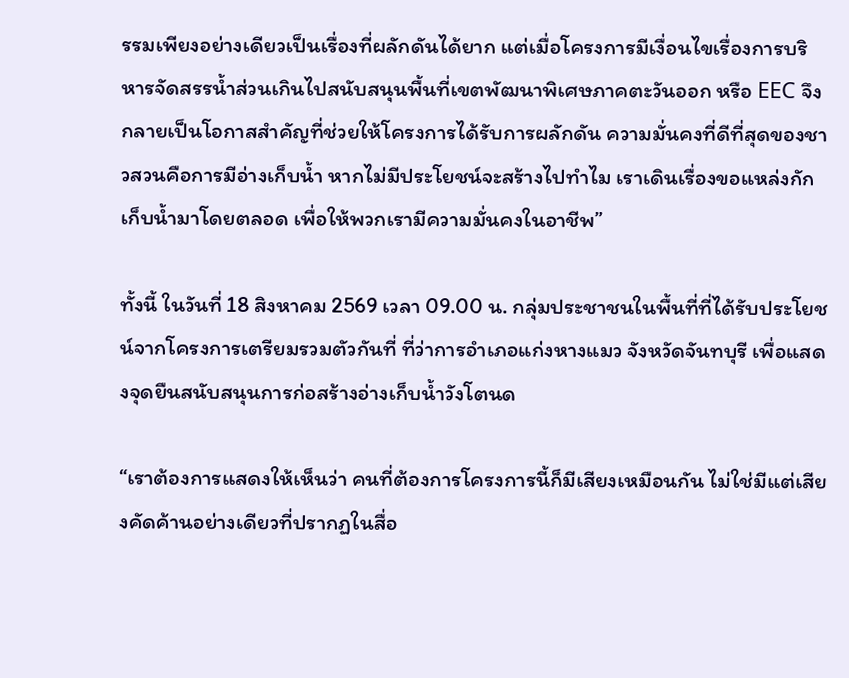รรมเพียงอย่างเดียวเป็นเรื่องที่ผลักดันได้ยาก แต่เมื่อโครงการมีเงื่อนไขเรื่องการบริหารจัดสรรน้ำส่วนเกินไปสนับสนุนพื้นที่เขตพัฒนาพิเศษภาคตะวันออก หรือ EEC จึงกลายเป็นโอกาสสำคัญที่ช่วยให้โครงการได้รับการผลักดัน ความมั่นคงที่ดีที่สุดของชาวสวนคือการมีอ่างเก็บน้ำ หากไม่มีประโยชน์จะสร้างไปทำไม เราเดินเรื่องขอแหล่งกักเก็บน้ำมาโดยตลอด เพื่อให้พวกเรามีความมั่นคงในอาชีพ”

ทั้งนี้ ในวันที่ 18 สิงหาคม 2569 เวลา 09.00 น. กลุ่มประชาชนในพื้นที่ที่ได้รับประโยชน์จากโครงการเตรียมรวมตัวกันที่ ที่ว่าการอำเภอแก่งหางแมว จังหวัดจันทบุรี เพื่อแสดงจุดยืนสนับสนุนการก่อสร้างอ่างเก็บน้ำวังโตนด

“เราต้องการแสดงให้เห็นว่า คนที่ต้องการโครงการนี้ก็มีเสียงเหมือนกัน ไม่ใช่มีแต่เสียงคัดค้านอย่างเดียวที่ปรากฏในสื่อ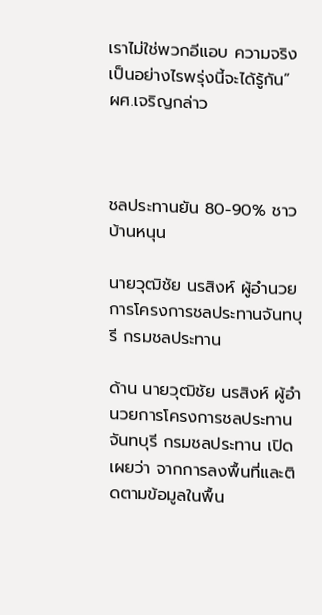เราไม่ใช่พวกอีแอบ ความจริงเป็นอย่างไรพรุ่งนี้จะได้รู้กัน” ผศ.เจริญกล่าว



ชลประทานยัน 80-90% ชาวบ้านหนุน

นายวุฒิชัย นรสิงห์ ผู้อำนวยการโครงการชลประทานจันทบุรี กรมชลประทาน

ด้าน นายวุฒิชัย นรสิงห์ ผู้อำนวยการโครงการชลประทานจันทบุรี กรมชลประทาน เปิดเผยว่า จากการลงพื้นที่และติดตามข้อมูลในพื้น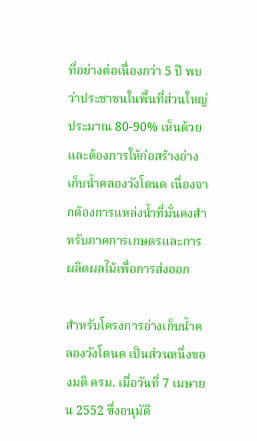ที่อย่างต่อเนื่องกว่า 5 ปี พบว่าประชาชนในพื้นที่ส่วนใหญ่ประมาณ 80-90% เห็นด้วยและต้องการให้ก่อสร้างอ่างเก็บน้ำคลองวังโตนด เนื่องจากต้องการแหล่งน้ำที่มั่นคงสำหรับภาคการเกษตรและการผลิตผลไม้เพื่อการส่งออก

สำหรับโครงการอ่างเก็บน้ำคลองวังโตนด เป็นส่วนหนึ่งของมติ ครม. เมื่อวันที่ 7 เมษายน 2552 ซึ่งอนุมัติ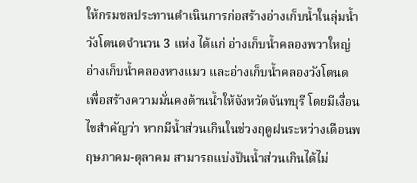ให้กรมชลประทานดำเนินการก่อสร้างอ่างเก็บน้ำในลุ่มน้ำวังโตนดจำนวน 3 แห่ง ได้แก่ อ่างเก็บน้ำคลองพวาใหญ่ อ่างเก็บน้ำคลองหางแมว และอ่างเก็บน้ำคลองวังโตนด เพื่อสร้างความมั่นคงด้านน้ำให้จังหวัดจันทบุรี โดยมีเงื่อนไขสำคัญว่า หากมีน้ำส่วนเกินในช่วงฤดูฝนระหว่างเดือนพฤษภาคม-ตุลาคม สามารถแบ่งปันน้ำส่วนเกินได้ไม่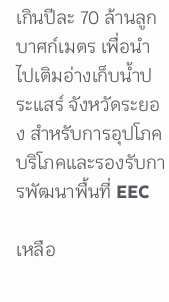เกินปีละ 70 ล้านลูกบาศก์เมตร เพื่อนำไปเติมอ่างเก็บน้ำประแสร์ จังหวัดระยอง สำหรับการอุปโภคบริโภคและรองรับการพัฒนาพื้นที่ EEC

เหลือ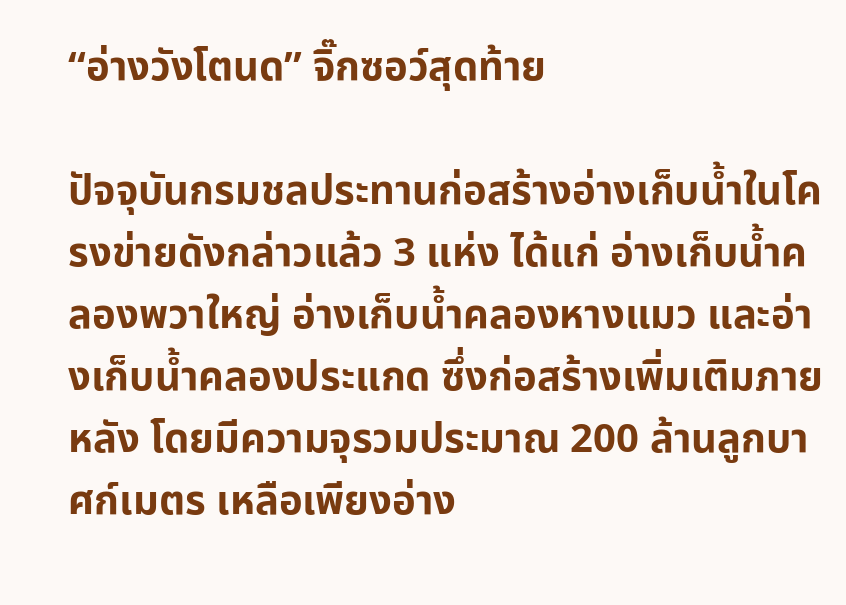“อ่างวังโตนด” จิ๊กซอว์สุดท้าย

ปัจจุบันกรมชลประทานก่อสร้างอ่างเก็บน้ำในโครงข่ายดังกล่าวแล้ว 3 แห่ง ได้แก่ อ่างเก็บน้ำคลองพวาใหญ่ อ่างเก็บน้ำคลองหางแมว และอ่างเก็บน้ำคลองประแกด ซึ่งก่อสร้างเพิ่มเติมภายหลัง โดยมีความจุรวมประมาณ 200 ล้านลูกบาศก์เมตร เหลือเพียงอ่าง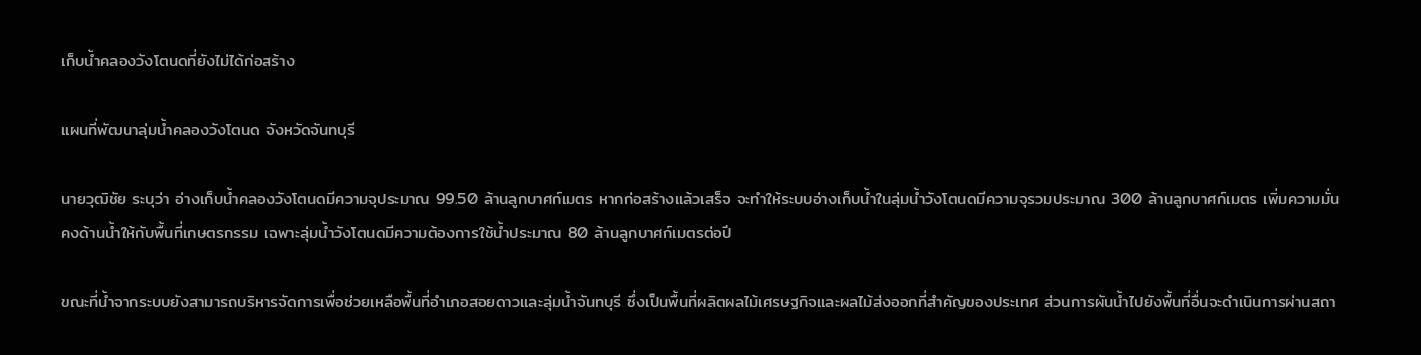เก็บน้ำคลองวังโตนดที่ยังไม่ได้ก่อสร้าง

แผนที่พัฒนาลุ่มน้ำคลองวังโตนด จังหวัดจันทบุรี

นายวุฒิชัย ระบุว่า อ่างเก็บน้ำคลองวังโตนดมีความจุประมาณ 99.50 ล้านลูกบาศก์เมตร หากก่อสร้างแล้วเสร็จ จะทำให้ระบบอ่างเก็บน้ำในลุ่มน้ำวังโตนดมีความจุรวมประมาณ 300 ล้านลูกบาศก์เมตร เพิ่มความมั่นคงด้านน้ำให้กับพื้นที่เกษตรกรรม เฉพาะลุ่มน้ำวังโตนดมีความต้องการใช้น้ำประมาณ 80 ล้านลูกบาศก์เมตรต่อปี

ขณะที่น้ำจากระบบยังสามารถบริหารจัดการเพื่อช่วยเหลือพื้นที่อำเภอสอยดาวและลุ่มน้ำจันทบุรี ซึ่งเป็นพื้นที่ผลิตผลไม้เศรษฐกิจและผลไม้ส่งออกที่สำคัญของประเทศ ส่วนการผันน้ำไปยังพื้นที่อื่นจะดำเนินการผ่านสถา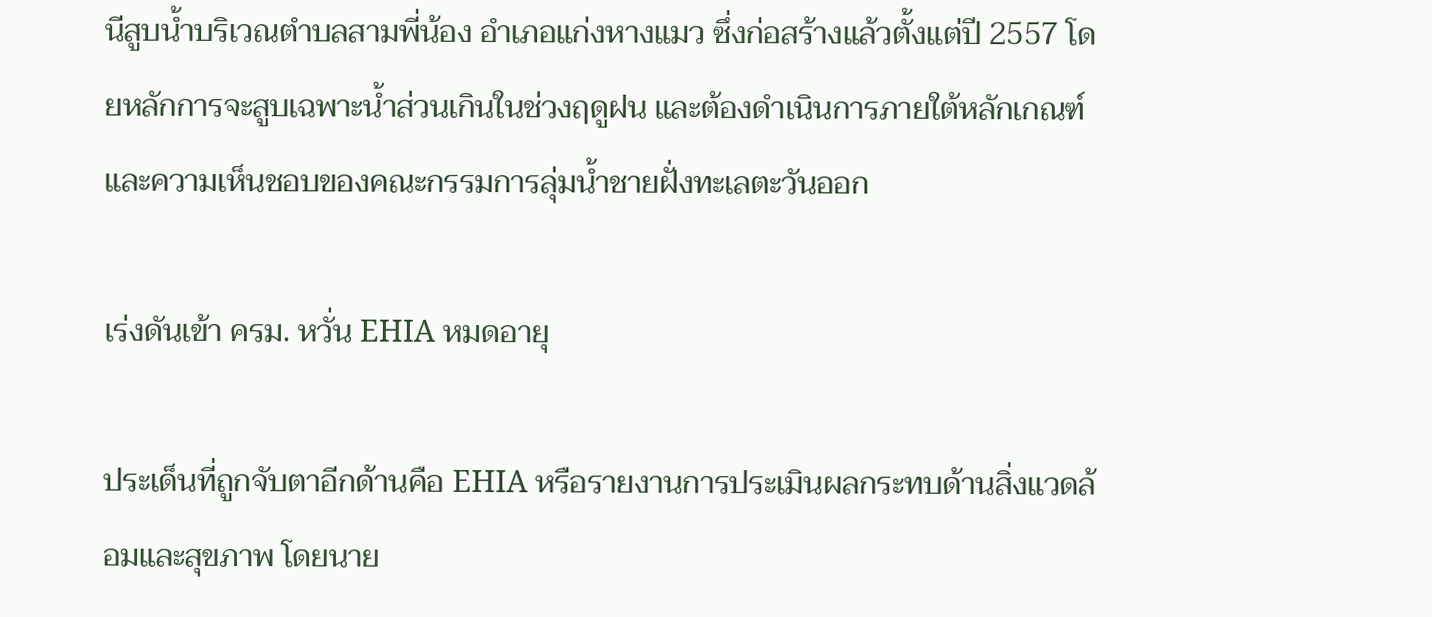นีสูบน้ำบริเวณตำบลสามพี่น้อง อำเภอแก่งหางแมว ซึ่งก่อสร้างแล้วตั้งแต่ปี 2557 โดยหลักการจะสูบเฉพาะน้ำส่วนเกินในช่วงฤดูฝน และต้องดำเนินการภายใต้หลักเกณฑ์และความเห็นชอบของคณะกรรมการลุ่มน้ำชายฝั่งทะเลตะวันออก

เร่งดันเข้า ครม. หวั่น EHIA หมดอายุ

ประเด็นที่ถูกจับตาอีกด้านคือ EHIA หรือรายงานการประเมินผลกระทบด้านสิ่งแวดล้อมและสุขภาพ โดยนาย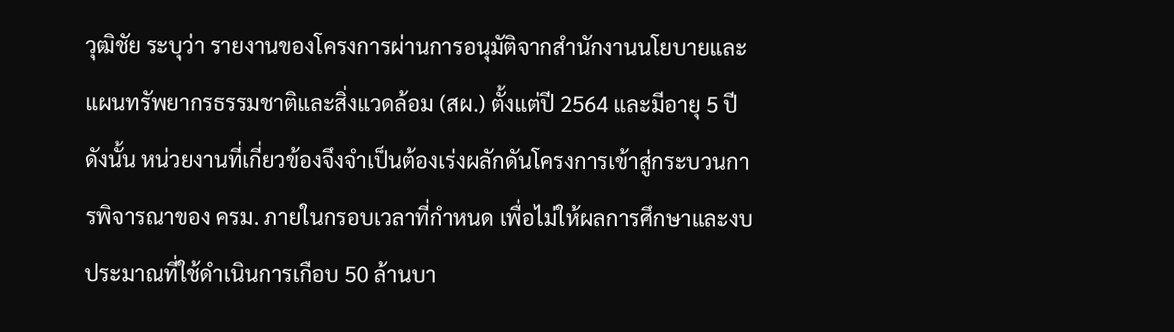วุฒิชัย ระบุว่า รายงานของโครงการผ่านการอนุมัติจากสำนักงานนโยบายและแผนทรัพยากรธรรมชาติและสิ่งแวดล้อม (สผ.) ตั้งแต่ปี 2564 และมีอายุ 5 ปี ดังนั้น หน่วยงานที่เกี่ยวข้องจึงจำเป็นต้องเร่งผลักดันโครงการเข้าสู่กระบวนการพิจารณาของ ครม. ภายในกรอบเวลาที่กำหนด เพื่อไม่ให้ผลการศึกษาและงบประมาณที่ใช้ดำเนินการเกือบ 50 ล้านบา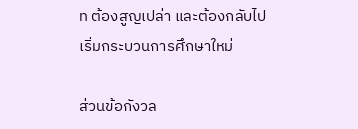ท ต้องสูญเปล่า และต้องกลับไปเริ่มกระบวนการศึกษาใหม่

ส่วนข้อกังวล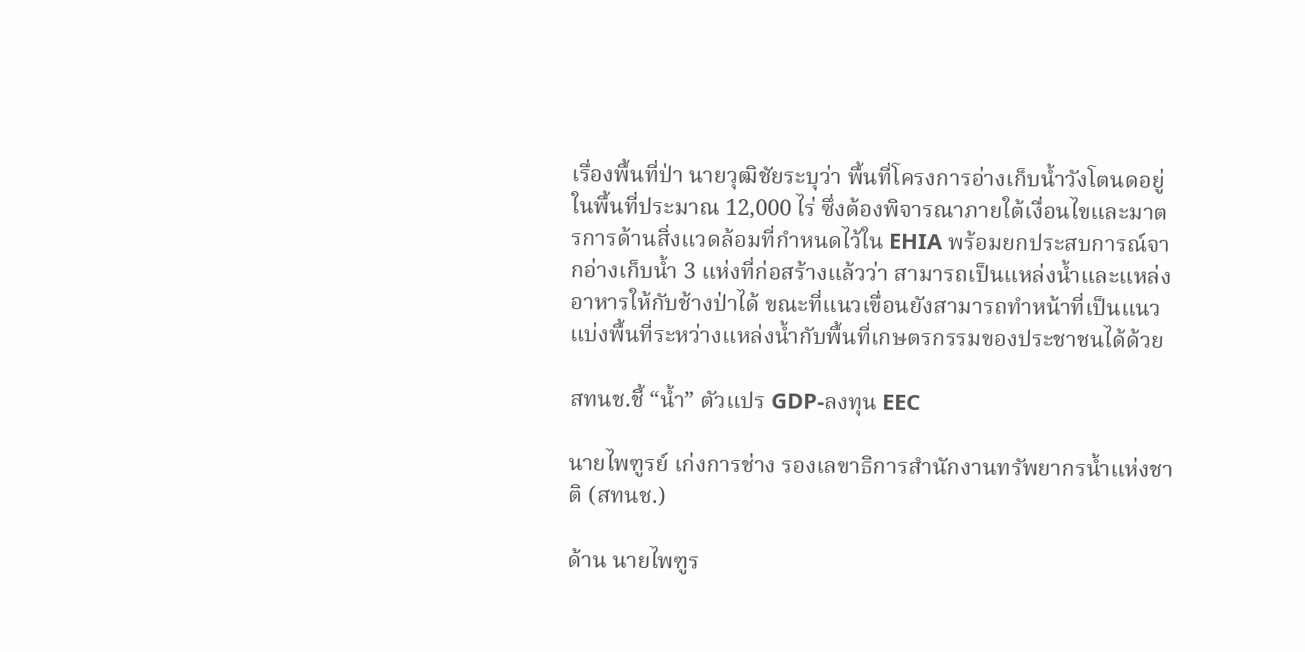เรื่องพื้นที่ป่า นายวุฒิชัยระบุว่า พื้นที่โครงการอ่างเก็บน้ำวังโตนดอยู่ในพื้นที่ประมาณ 12,000 ไร่ ซึ่งต้องพิจารณาภายใต้เงื่อนไขและมาตรการด้านสิ่งแวดล้อมที่กำหนดไว้ใน EHIA พร้อมยกประสบการณ์จากอ่างเก็บน้ำ 3 แห่งที่ก่อสร้างแล้วว่า สามารถเป็นแหล่งน้ำและแหล่งอาหารให้กับช้างป่าได้ ขณะที่แนวเขื่อนยังสามารถทำหน้าที่เป็นแนวแบ่งพื้นที่ระหว่างแหล่งน้ำกับพื้นที่เกษตรกรรมของประชาชนได้ด้วย

สทนช.ชี้ “น้ำ” ตัวแปร GDP-ลงทุน EEC

นายไพฑูรย์ เก่งการช่าง รองเลขาธิการสำนักงานทรัพยากรน้ำแห่งชาติ (สทนช.)

ด้าน นายไพฑูร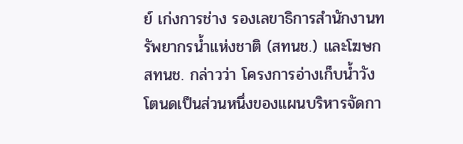ย์ เก่งการช่าง รองเลขาธิการสำนักงานทรัพยากรน้ำแห่งชาติ (สทนช.) และโฆษก สทนช. กล่าวว่า โครงการอ่างเก็บน้ำวังโตนดเป็นส่วนหนึ่งของแผนบริหารจัดกา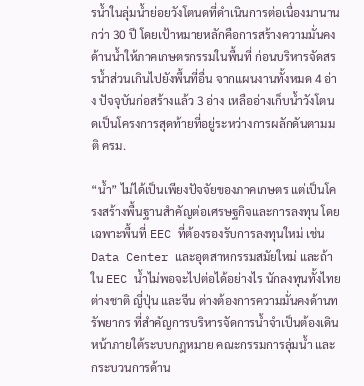รน้ำในลุ่มน้ำย่อยวังโตนดที่ดำเนินการต่อเนื่องมานานกว่า 30 ปี โดยเป้าหมายหลักคือการสร้างความมั่นคงด้านน้ำให้ภาคเกษตรกรรมในพื้นที่ ก่อนบริหารจัดสรรน้ำส่วนเกินไปยังพื้นที่อื่น จากแผนงานทั้งหมด 4 อ่าง ปัจจุบันก่อสร้างแล้ว 3 อ่าง เหลืออ่างเก็บน้ำวังโตนดเป็นโครงการสุดท้ายที่อยู่ระหว่างการผลักดันตามมติ ครม.

“น้ำ” ไม่ได้เป็นเพียงปัจจัยของภาคเกษตร แต่เป็นโครงสร้างพื้นฐานสำคัญต่อเศรษฐกิจและการลงทุน โดยเฉพาะพื้นที่ EEC ที่ต้องรองรับการลงทุนใหม่ เช่น Data Center และอุตสาหกรรมสมัยใหม่ และถ้าใน EEC น้ำไม่พอจะไปต่อได้อย่างไร นักลงทุนทั้งไทย ต่างชาติ ญี่ปุ่น และจีน ต่างต้องการความมั่นคงด้านทรัพยากร ที่สำคัญการบริหารจัดการน้ำจำเป็นต้องเดินหน้าภายใต้ระบบกฎหมาย คณะกรรมการลุ่มน้ำ และกระบวนการด้าน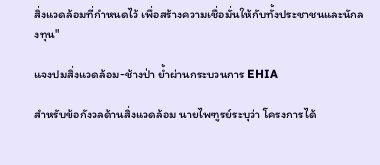สิ่งแวดล้อมที่กำหนดไว้ เพื่อสร้างความเชื่อมั่นให้กับทั้งประชาชนและนักลงทุน"

แจงปมสิ่งแวดล้อม-ช้างป่า ย้ำผ่านกระบวนการ EHIA

สำหรับข้อกังวลด้านสิ่งแวดล้อม นายไพฑูรย์ระบุว่า โครงการได้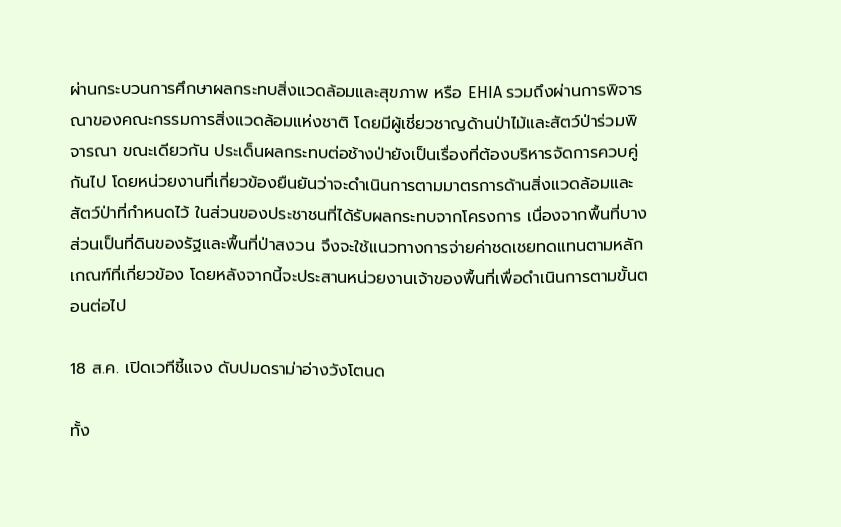ผ่านกระบวนการศึกษาผลกระทบสิ่งแวดล้อมและสุขภาพ หรือ EHIA รวมถึงผ่านการพิจารณาของคณะกรรมการสิ่งแวดล้อมแห่งชาติ โดยมีผู้เชี่ยวชาญด้านป่าไม้และสัตว์ป่าร่วมพิจารณา ขณะเดียวกัน ประเด็นผลกระทบต่อช้างป่ายังเป็นเรื่องที่ต้องบริหารจัดการควบคู่กันไป โดยหน่วยงานที่เกี่ยวข้องยืนยันว่าจะดำเนินการตามมาตรการด้านสิ่งแวดล้อมและสัตว์ป่าที่กำหนดไว้ ในส่วนของประชาชนที่ได้รับผลกระทบจากโครงการ เนื่องจากพื้นที่บางส่วนเป็นที่ดินของรัฐและพื้นที่ป่าสงวน จึงจะใช้แนวทางการจ่ายค่าชดเชยทดแทนตามหลักเกณฑ์ที่เกี่ยวข้อง โดยหลังจากนี้จะประสานหน่วยงานเจ้าของพื้นที่เพื่อดำเนินการตามขั้นตอนต่อไป

18 ส.ค. เปิดเวทีชี้แจง ดับปมดราม่าอ่างวังโตนด

ทั้ง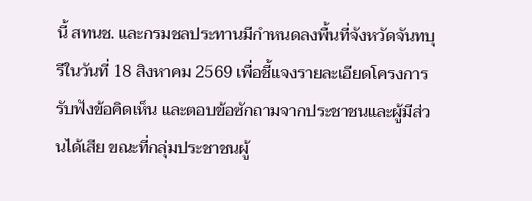นี้ สทนช. และกรมชลประทานมีกำหนดลงพื้นที่จังหวัดจันทบุรีในวันที่ 18 สิงหาคม 2569 เพื่อชี้แจงรายละเอียดโครงการ รับฟังข้อคิดเห็น และตอบข้อซักถามจากประชาชนและผู้มีส่วนได้เสีย ขณะที่กลุ่มประชาชนผู้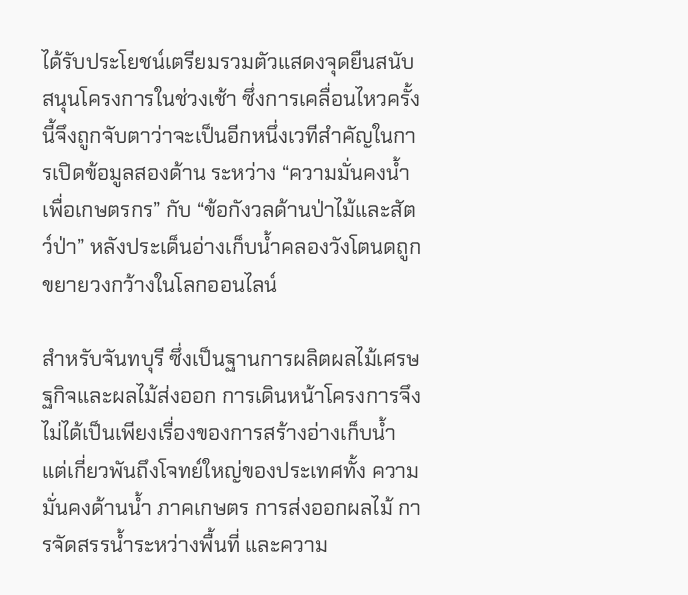ได้รับประโยชน์เตรียมรวมตัวแสดงจุดยืนสนับสนุนโครงการในช่วงเช้า ซึ่งการเคลื่อนไหวครั้งนี้จึงถูกจับตาว่าจะเป็นอีกหนึ่งเวทีสำคัญในการเปิดข้อมูลสองด้าน ระหว่าง “ความมั่นคงน้ำเพื่อเกษตรกร” กับ “ข้อกังวลด้านป่าไม้และสัตว์ป่า” หลังประเด็นอ่างเก็บน้ำคลองวังโตนดถูกขยายวงกว้างในโลกออนไลน์

สำหรับจันทบุรี ซึ่งเป็นฐานการผลิตผลไม้เศรษฐกิจและผลไม้ส่งออก การเดินหน้าโครงการจึงไม่ได้เป็นเพียงเรื่องของการสร้างอ่างเก็บน้ำ แต่เกี่ยวพันถึงโจทย์ใหญ่ของประเทศทั้ง ความมั่นคงด้านน้ำ ภาคเกษตร การส่งออกผลไม้ การจัดสรรน้ำระหว่างพื้นที่ และความ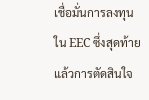เชื่อมั่นการลงทุนใน EEC ซึ่งสุดท้ายแล้วการตัดสินใจ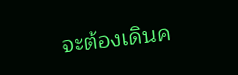จะต้องเดินค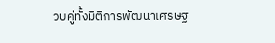วบคู่ทั้งมิติการพัฒนาเศรษฐ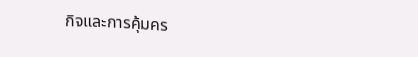กิจและการคุ้มคร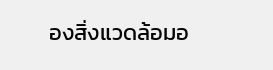องสิ่งแวดล้อมอ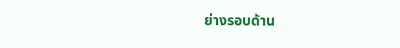ย่างรอบด้าน